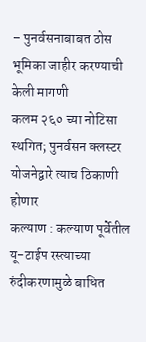– पुनर्वसनाबाबत ठोस भूमिका जाहीर करण्याची केली मागणी
कलम २६० च्या नोटिसा स्थगित; पुनर्वसन क्लस्टर योजनेद्वारे त्याच ठिकाणी होणार
कल्याण : कल्याण पूर्वेतील यू-टाईप रस्त्याच्या रुंदीकरणामुळे बाधित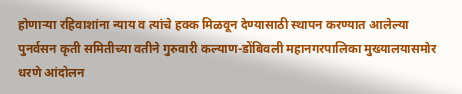होणाऱ्या रहिवाशांना न्याय व त्यांचे हक्क मिळवून देण्यासाठी स्थापन करण्यात आलेल्या पुनर्वसन कृती समितीच्या वतीने गुरुवारी कल्याण-डोंबिवली महानगरपालिका मुख्यालयासमोर धरणे आंदोलन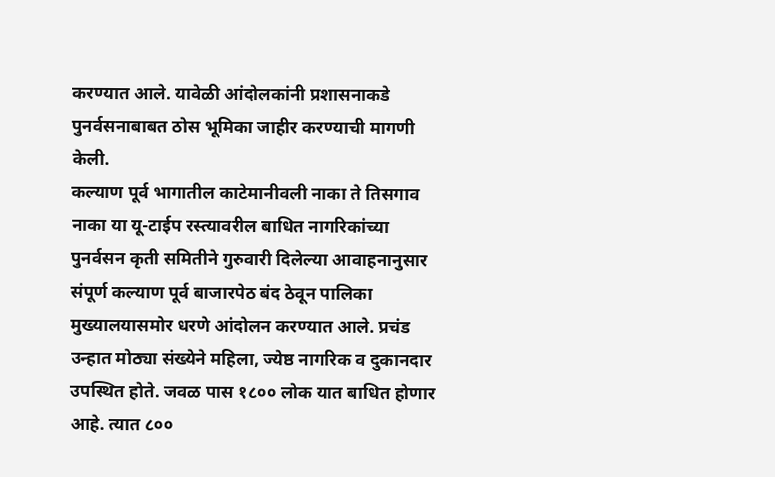करण्यात आले. यावेळी आंदोलकांनी प्रशासनाकडे पुनर्वसनाबाबत ठोस भूमिका जाहीर करण्याची मागणी केली.
कल्याण पूर्व भागातील काटेमानीवली नाका ते तिसगाव नाका या यू-टाईप रस्त्यावरील बाधित नागरिकांच्या पुनर्वसन कृती समितीने गुरुवारी दिलेल्या आवाहनानुसार संपूर्ण कल्याण पूर्व बाजारपेठ बंद ठेवून पालिका मुख्यालयासमोर धरणे आंदोलन करण्यात आले. प्रचंड उन्हात मोठ्या संख्येने महिला, ज्येष्ठ नागरिक व दुकानदार उपस्थित होते. जवळ पास १८०० लोक यात बाधित होणार आहे. त्यात ८००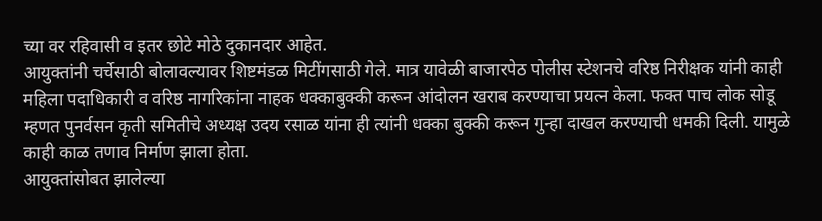च्या वर रहिवासी व इतर छोटे मोठे दुकानदार आहेत.
आयुक्तांनी चर्चेसाठी बोलावल्यावर शिष्टमंडळ मिटींगसाठी गेले. मात्र यावेळी बाजारपेठ पोलीस स्टेशनचे वरिष्ठ निरीक्षक यांनी काही महिला पदाधिकारी व वरिष्ठ नागरिकांना नाहक धक्काबुक्की करून आंदोलन खराब करण्याचा प्रयत्न केला. फक्त पाच लोक सोडू म्हणत पुनर्वसन कृती समितीचे अध्यक्ष उदय रसाळ यांना ही त्यांनी धक्का बुक्की करून गुन्हा दाखल करण्याची धमकी दिली. यामुळे काही काळ तणाव निर्माण झाला होता.
आयुक्तांसोबत झालेल्या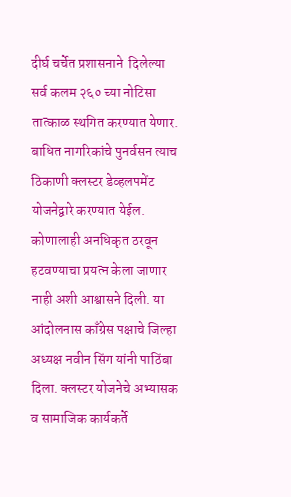दीर्घ चर्चेत प्रशासनाने  दिलेल्या सर्व कलम २६० च्या नोटिसा तात्काळ स्थगित करण्यात येणार. बाधित नागरिकांचे पुनर्वसन त्याच ठिकाणी क्लस्टर डेव्हलपमेंट योजनेद्वारे करण्यात येईल. कोणालाही अनधिकृत ठरवून हटवण्याचा प्रयत्न केला जाणार नाही अशी आश्वासने दिली. या आंदोलनास काँग्रेस पक्षाचे जिल्हा अध्यक्ष नवीन सिंग यांनी पाठिंबा दिला. क्लस्टर योजनेचे अभ्यासक व सामाजिक कार्यकर्ते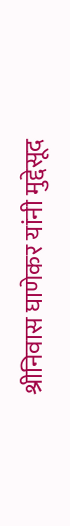श्रीनिवास घाणेकर यांनी मुद्देसूद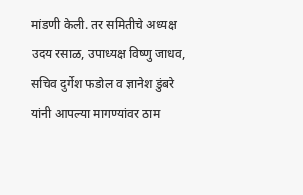मांडणी केली. तर समितीचे अध्यक्ष उदय रसाळ, उपाध्यक्ष विष्णु जाधव, सचिव दुर्गेश फडोल व ज्ञानेश डुंबरे यांनी आपल्या मागण्यांवर ठाम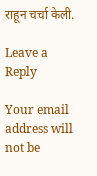राहून चर्चा केली.

Leave a Reply

Your email address will not be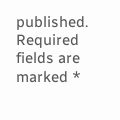published. Required fields are marked *